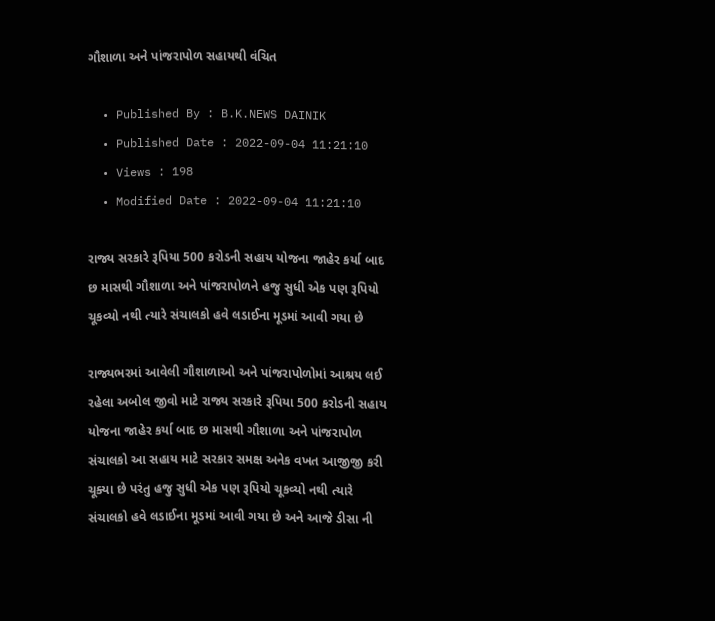ગૌશાળા અને પાંજરાપોળ સહાયથી વંચિત

  • Published By : B.K.NEWS DAINIK
  • Published Date : 2022-09-04 11:21:10
  • Views : 198
  • Modified Date : 2022-09-04 11:21:10

રાજ્ય સરકારે રૂપિયા 500 કરોડની સહાય યોજના જાહેર કર્યા બાદ છ માસથી ગૌશાળા અને પાંજરાપોળને હજુ સુધી એક પણ રૂપિયો ચૂકવ્યો નથી ત્યારે સંચાલકો હવે લડાઈના મૂડમાં આવી ગયા છે

રાજ્યભરમાં આવેલી ગૌશાળાઓ અને પાંજરાપોળોમાં આશ્રય લઈ રહેલા અબોલ જીવો માટે રાજ્ય સરકારે રૂપિયા 500 કરોડની સહાય યોજના જાહેર કર્યા બાદ છ માસથી ગૌશાળા અને પાંજરાપોળ સંચાલકો આ સહાય માટે સરકાર સમક્ષ અનેક વખત આજીજી કરી ચૂક્યા છે પરંતુ હજુ સુધી એક પણ રૂપિયો ચૂકવ્યો નથી ત્યારે સંચાલકો હવે લડાઈના મૂડમાં આવી ગયા છે અને આજે ડીસા ની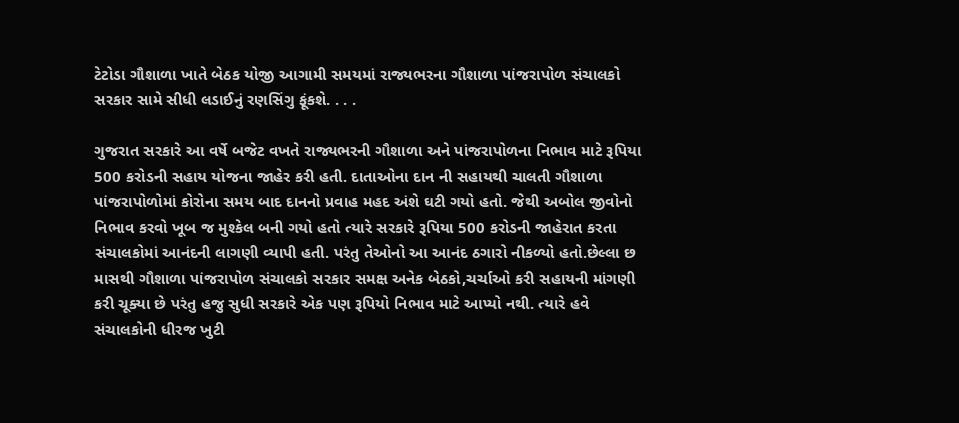ટેટોડા ગૌશાળા ખાતે બેઠક યોજી આગામી સમયમાં રાજ્યભરના ગૌશાળા પાંજરાપોળ સંચાલકો સરકાર સામે સીધી લડાઈનું રણસિંગુ ફૂંકશે. . . .

ગુજરાત સરકારે આ વર્ષે બજેટ વખતે રાજ્યભરની ગૌશાળા અને પાંજરાપોળના નિભાવ માટે રૂપિયા 500 કરોડની સહાય યોજના જાહેર કરી હતી. દાતાઓના દાન ની સહાયથી ચાલતી ગૌશાળા પાંજરાપોળોમાં કોરોના સમય બાદ દાનનો પ્રવાહ મહદ અંશે ઘટી ગયો હતો. જેથી અબોલ જીવોનો નિભાવ કરવો ખૂબ જ મુશ્કેલ બની ગયો હતો ત્યારે સરકારે રૂપિયા 500 કરોડની જાહેરાત કરતા સંચાલકોમાં આનંદની લાગણી વ્યાપી હતી. પરંતુ તેઓનો આ આનંદ ઠગારો નીકળ્યો હતો.છેલ્લા છ માસથી ગૌશાળા પાંજરાપોળ સંચાલકો સરકાર સમક્ષ અનેક બેઠકો,ચર્ચાઓ કરી સહાયની માંગણી કરી ચૂક્યા છે પરંતુ હજુ સુધી સરકારે એક પણ રૂપિયો નિભાવ માટે આપ્યો નથી. ત્યારે હવે સંચાલકોની ધીરજ ખુટી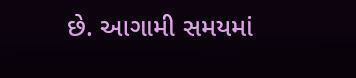છે. આગામી સમયમાં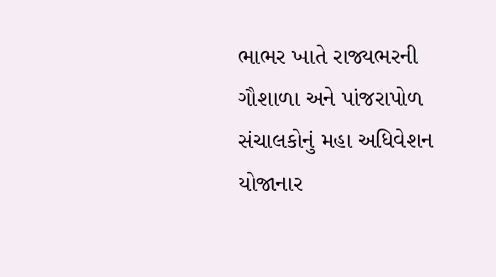ભાભર ખાતે રાજ્યભરની ગૌશાળા અને પાંજરાપોળ સંચાલકોનું મહા અધિવેશન યોજાનાર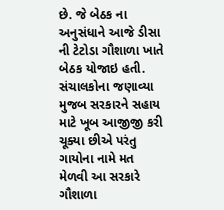છે. જે બેઠક ના અનુસંધાને આજે ડીસા ની ટેટોડા ગૌશાળા ખાતે બેઠક યોજાઇ હતી. સંચાલકોના જણાવ્યા મુજબ સરકારને સહાય માટે ખૂબ આજીજી કરી ચૂક્યા છીએ પરંતુ ગાયોના નામે મત મેળવી આ સરકારે ગૌશાળા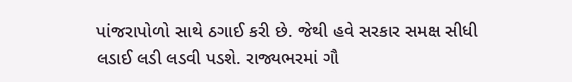પાંજરાપોળો સાથે ઠગાઈ કરી છે. જેથી હવે સરકાર સમક્ષ સીધી લડાઈ લડી લડવી પડશે. રાજ્યભરમાં ગૌ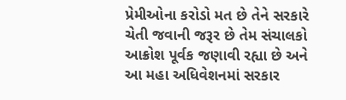પ્રેમીઓના કરોડો મત છે તેને સરકારે ચેતી જવાની જરૂર છે તેમ સંચાલકો આક્રોશ પૂર્વક જણાવી રહ્યા છે અને આ મહા અધિવેશનમાં સરકાર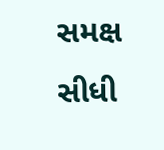સમક્ષ સીધી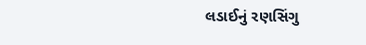લડાઈનું રણસિંગુ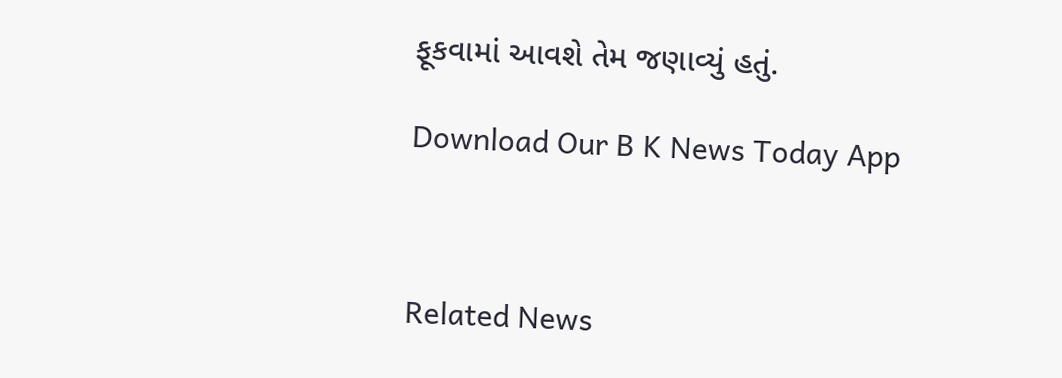ફૂકવામાં આવશે તેમ જણાવ્યું હતું.

Download Our B K News Today App



Related News